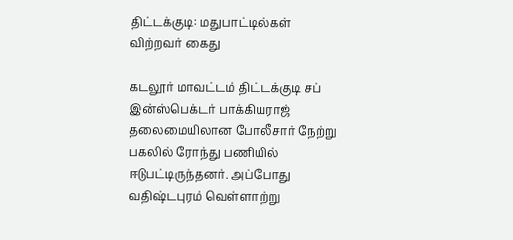திட்டக்குடி: மதுபாட்டில்கள் விற்றவர் கைது

கடலூர் மாவட்டம் திட்டக்குடி சப் இன்ஸ்பெக்டர் பாக்கியராஜ் தலைமையிலான போலீசார் நேற்று பகலில் ரோந்து பணியில் ஈடுபட்டிருந்தனர். அப்போது வதிஷ்டபுரம் வெள்ளாற்று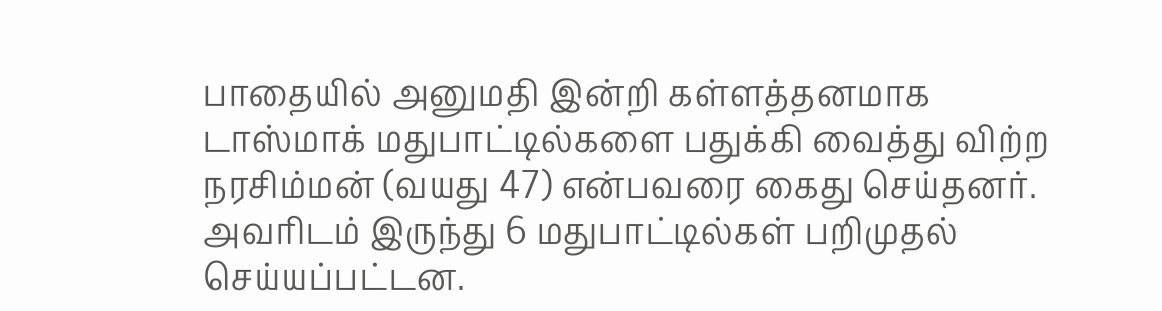பாதையில் அனுமதி இன்றி கள்ளத்தனமாக டாஸ்மாக் மதுபாட்டில்களை பதுக்கி வைத்து விற்ற நரசிம்மன் (வயது 47) என்பவரை கைது செய்தனர். அவரிடம் இருந்து 6 மதுபாட்டில்கள் பறிமுதல் செய்யப்பட்டன.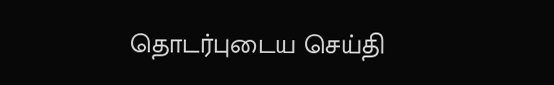தொடர்புடைய செய்தி